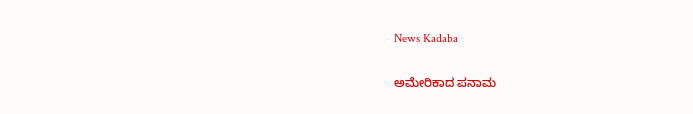News Kadaba

ಅಮೇರಿಕಾದ ಪನಾಮ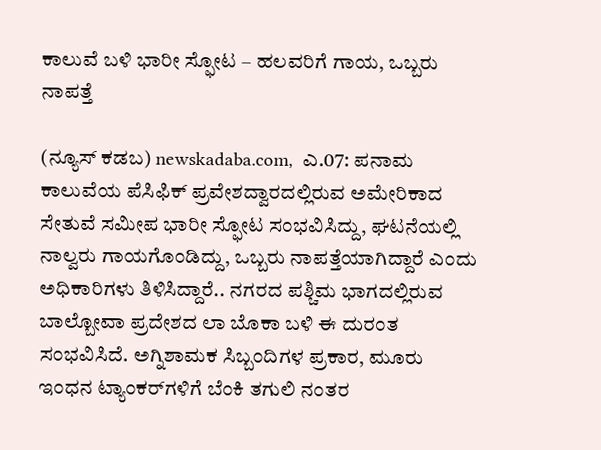ಕಾಲುವೆ ಬಳಿ ಭಾರೀ ಸ್ಫೋಟ – ಹಲವರಿಗೆ ಗಾಯ, ಒಬ್ಬರು ನಾಪತ್ತೆ

(ನ್ಯೂಸ್‌ ಕಡಬ) newskadaba.com,  ಎ.07: ಪನಾಮ ಕಾಲುವೆಯ ಪೆಸಿಫಿಕ್ ಪ್ರವೇಶದ್ವಾರದಲ್ಲಿರುವ ಅಮೇರಿಕಾದ ಸೇತುವೆ ಸಮೀಪ ಭಾರೀ ಸ್ಫೋಟ ಸಂಭವಿಸಿದ್ದು, ಘಟನೆಯಲ್ಲಿ ನಾಲ್ವರು ಗಾಯಗೊಂಡಿದ್ದು, ಒಬ್ಬರು ನಾಪತ್ತೆಯಾಗಿದ್ದಾರೆ ಎಂದು ಅಧಿಕಾರಿಗಳು ತಿಳಿಸಿದ್ದಾರೆ.. ನಗರದ ಪಶ್ಚಿಮ ಭಾಗದಲ್ಲಿರುವ ಬಾಲ್ಬೋವಾ ಪ್ರದೇಶದ ಲಾ ಬೊಕಾ ಬಳಿ ಈ ದುರಂತ ಸಂಭವಿಸಿದೆ. ಅಗ್ನಿಶಾಮಕ ಸಿಬ್ಬಂದಿಗಳ ಪ್ರಕಾರ, ಮೂರು ಇಂಧನ ಟ್ಯಾಂಕರ್‌ಗಳಿಗೆ ಬೆಂಕಿ ತಗುಲಿ ನಂತರ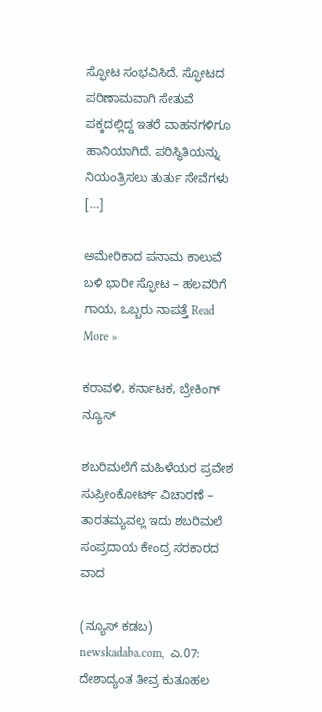ಸ್ಫೋಟ ಸಂಭವಿಸಿದೆ. ಸ್ಫೋಟದ ಪರಿಣಾಮವಾಗಿ ಸೇತುವೆ ಪಕ್ಕದಲ್ಲಿದ್ದ ಇತರೆ ವಾಹನಗಳಿಗೂ ಹಾನಿಯಾಗಿದೆ. ಪರಿಸ್ಥಿತಿಯನ್ನು ನಿಯಂತ್ರಿಸಲು ತುರ್ತು ಸೇವೆಗಳು […]

ಅಮೇರಿಕಾದ ಪನಾಮ ಕಾಲುವೆ ಬಳಿ ಭಾರೀ ಸ್ಫೋಟ – ಹಲವರಿಗೆ ಗಾಯ, ಒಬ್ಬರು ನಾಪತ್ತೆ Read More »

ಕರಾವಳಿ, ಕರ್ನಾಟಕ, ಬ್ರೇಕಿಂಗ್ ನ್ಯೂಸ್

ಶಬರಿಮಲೆಗೆ ಮಹಿಳೆಯರ ಪ್ರವೇಶ ಸುಪ್ರೀಂಕೋರ್ಟ್ ವಿಚಾರಣೆ – ತಾರತಮ್ಯವಲ್ಲ ಇದು ಶಬರಿಮಲೆ ಸಂಪ್ರದಾಯ ಕೇಂದ್ರ ಸರಕಾರದ ವಾದ

(ನ್ಯೂಸ್‌ ಕಡಬ) newskadaba.com,  ಎ.07: ದೇಶಾದ್ಯಂತ ತೀವ್ರ ಕುತೂಹಲ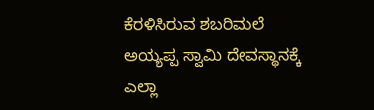ಕೆರಳಿಸಿರುವ ಶಬರಿಮಲೆ ಅಯ್ಯಪ್ಪ ಸ್ವಾಮಿ ದೇವಸ್ಥಾನಕ್ಕೆ ಎಲ್ಲಾ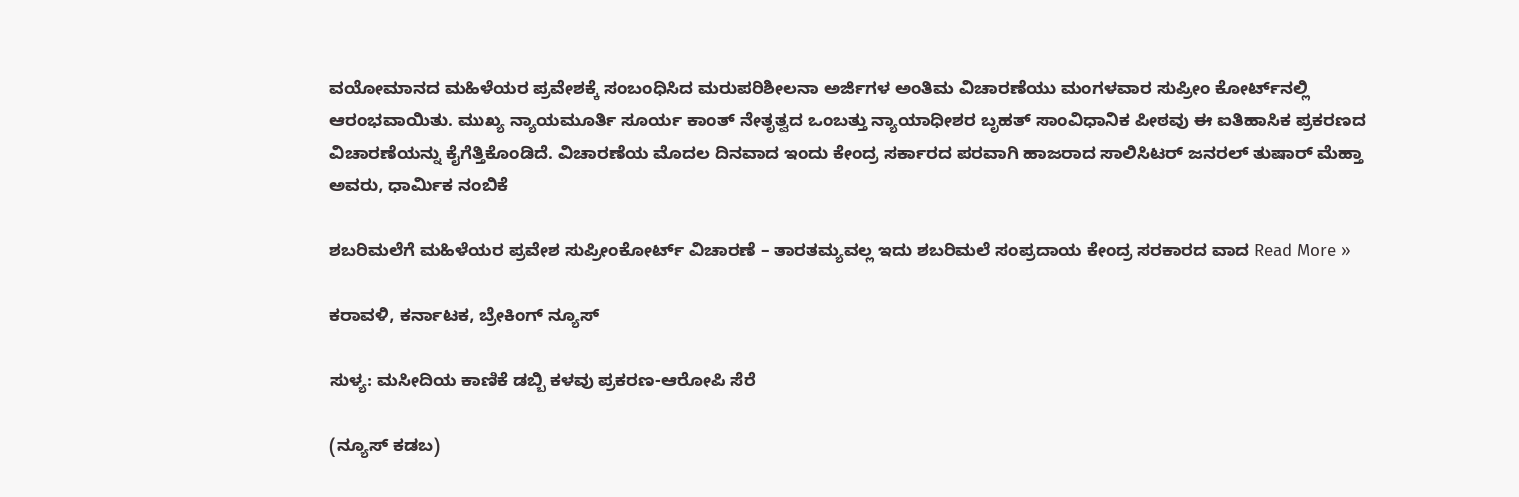ವಯೋಮಾನದ ಮಹಿಳೆಯರ ಪ್ರವೇಶಕ್ಕೆ ಸಂಬಂಧಿಸಿದ ಮರುಪರಿಶೀಲನಾ ಅರ್ಜಿಗಳ ಅಂತಿಮ ವಿಚಾರಣೆಯು ಮಂಗಳವಾರ ಸುಪ್ರೀಂ ಕೋರ್ಟ್‌ನಲ್ಲಿ ಆರಂಭವಾಯಿತು. ಮುಖ್ಯ ನ್ಯಾಯಮೂರ್ತಿ ಸೂರ್ಯ ಕಾಂತ್ ನೇತೃತ್ವದ ಒಂಬತ್ತು ನ್ಯಾಯಾಧೀಶರ ಬೃಹತ್ ಸಾಂವಿಧಾನಿಕ ಪೀಠವು ಈ ಐತಿಹಾಸಿಕ ಪ್ರಕರಣದ ವಿಚಾರಣೆಯನ್ನು ಕೈಗೆತ್ತಿಕೊಂಡಿದೆ. ವಿಚಾರಣೆಯ ಮೊದಲ ದಿನವಾದ ಇಂದು ಕೇಂದ್ರ ಸರ್ಕಾರದ ಪರವಾಗಿ ಹಾಜರಾದ ಸಾಲಿಸಿಟರ್ ಜನರಲ್ ತುಷಾರ್ ಮೆಹ್ತಾ ಅವರು, ಧಾರ್ಮಿಕ ನಂಬಿಕೆ

ಶಬರಿಮಲೆಗೆ ಮಹಿಳೆಯರ ಪ್ರವೇಶ ಸುಪ್ರೀಂಕೋರ್ಟ್ ವಿಚಾರಣೆ – ತಾರತಮ್ಯವಲ್ಲ ಇದು ಶಬರಿಮಲೆ ಸಂಪ್ರದಾಯ ಕೇಂದ್ರ ಸರಕಾರದ ವಾದ Read More »

ಕರಾವಳಿ, ಕರ್ನಾಟಕ, ಬ್ರೇಕಿಂಗ್ ನ್ಯೂಸ್

ಸುಳ್ಯ: ಮಸೀದಿಯ ಕಾಣಿಕೆ ಡಬ್ಬಿ ಕಳವು ಪ್ರಕರಣ-ಆರೋಪಿ ಸೆರೆ

(ನ್ಯೂಸ್‌ ಕಡಬ)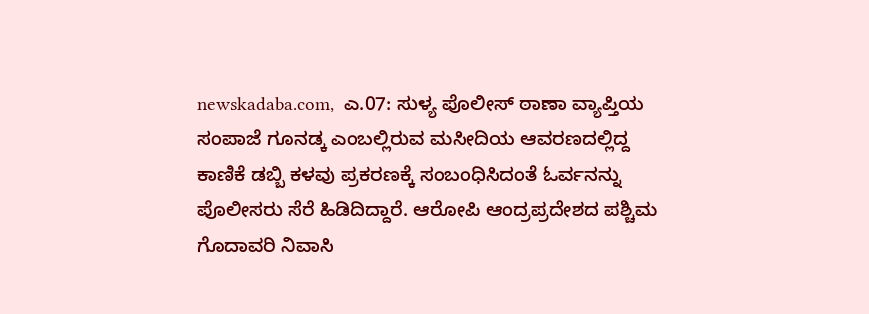newskadaba.com,  ಎ.07: ಸುಳ್ಯ ಪೊಲೀಸ್ ಠಾಣಾ ವ್ಯಾಪ್ತಿಯ ಸಂಪಾಜೆ ಗೂನಡ್ಕ ಎಂಬಲ್ಲಿರುವ ಮಸೀದಿಯ ಆವರಣದಲ್ಲಿದ್ದ ಕಾಣಿಕೆ ಡಬ್ಬಿ ಕಳವು ಪ್ರಕರಣಕ್ಕೆ ಸಂಬಂಧಿಸಿದಂತೆ ಓರ್ವನನ್ನು ಪೊಲೀಸರು ಸೆರೆ ಹಿಡಿದಿದ್ದಾರೆ. ಆರೋಪಿ ಆಂದ್ರಪ್ರದೇಶದ ಪಶ್ಚಿಮ ಗೊದಾವರಿ ನಿವಾಸಿ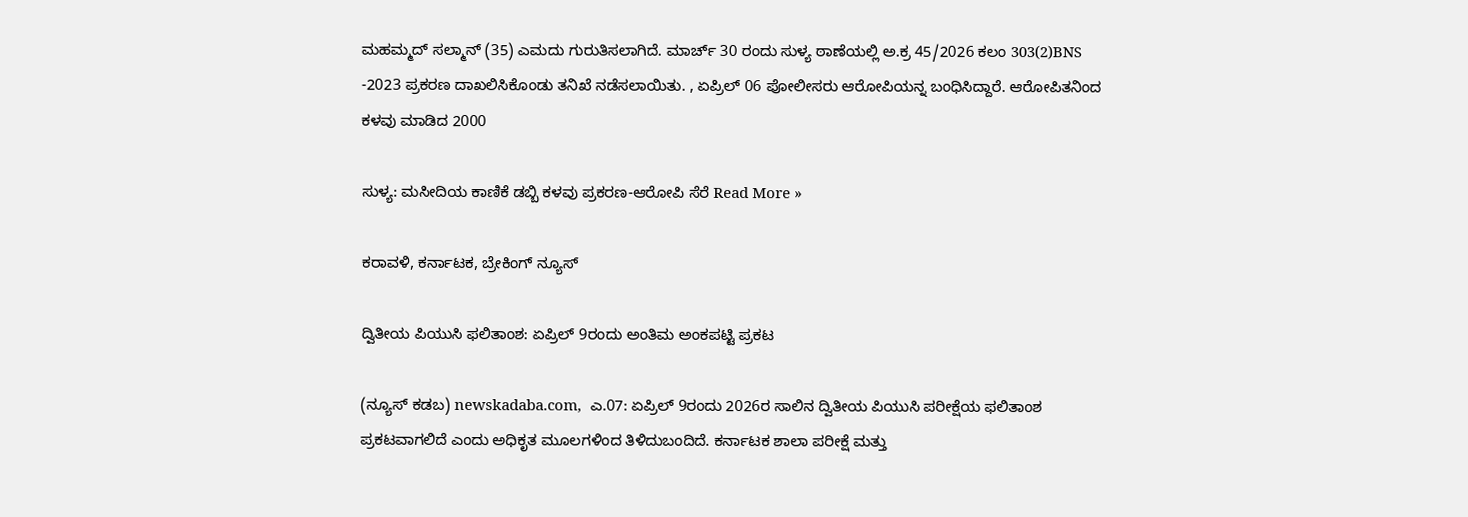ಮಹಮ್ಮದ್‌ ಸಲ್ಮಾನ್‌ (35) ಎಮದು ಗುರುತಿಸಲಾಗಿದೆ. ಮಾರ್ಚ್‌ 30 ರಂದು ಸುಳ್ಯ ಠಾಣೆಯಲ್ಲಿ ಅ.ಕ್ರ 45/2026 ಕಲಂ 303(2)BNS -2023 ಪ್ರಕರಣ ದಾಖಲಿಸಿಕೊಂಡು ತನಿಖೆ ನಡೆಸಲಾಯಿತು. , ಏಪ್ರಿಲ್‌ 06 ಪೋಲೀಸರು ಆರೋಪಿಯನ್ನ ಬಂಧಿಸಿದ್ದಾರೆ. ಆರೋಪಿತನಿಂದ ಕಳವು ಮಾಡಿದ 2000

ಸುಳ್ಯ: ಮಸೀದಿಯ ಕಾಣಿಕೆ ಡಬ್ಬಿ ಕಳವು ಪ್ರಕರಣ-ಆರೋಪಿ ಸೆರೆ Read More »

ಕರಾವಳಿ, ಕರ್ನಾಟಕ, ಬ್ರೇಕಿಂಗ್ ನ್ಯೂಸ್

ದ್ವಿತೀಯ ಪಿಯುಸಿ ಫಲಿತಾಂಶ: ಏಪ್ರಿಲ್ 9ರಂದು ಅಂತಿಮ ಅಂಕಪಟ್ಟಿ ಪ್ರಕಟ

(ನ್ಯೂಸ್‌ ಕಡಬ) newskadaba.com,  ಎ.07: ಏಪ್ರಿಲ್ 9ರಂದು 2026ರ ಸಾಲಿನ ದ್ವಿತೀಯ ಪಿಯುಸಿ ಪರೀಕ್ಷೆಯ ಫಲಿತಾಂಶ ಪ್ರಕಟವಾಗಲಿದೆ ಎಂದು ಅಧಿಕೃತ ಮೂಲಗಳಿಂದ ತಿಳಿದುಬಂದಿದೆ. ಕರ್ನಾಟಕ ಶಾಲಾ ಪರೀಕ್ಷೆ ಮತ್ತು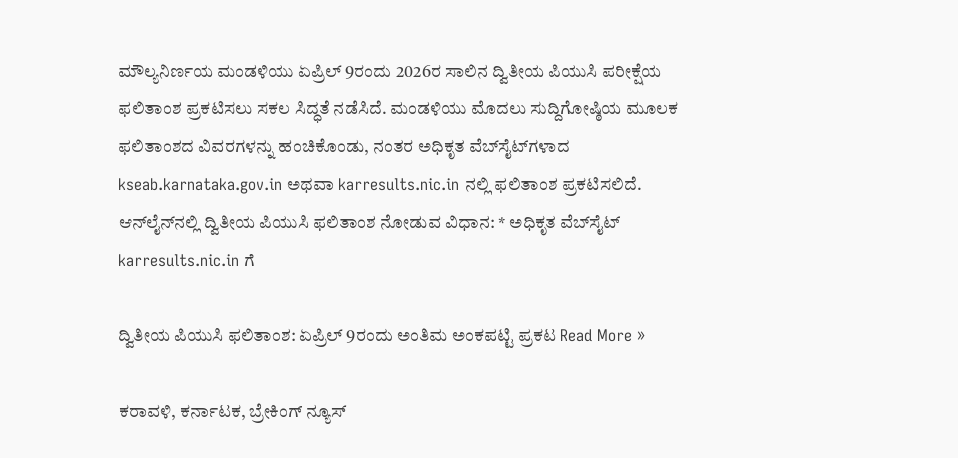ಮೌಲ್ಯನಿರ್ಣಯ ಮಂಡಳಿಯು ಏಪ್ರಿಲ್ 9ರಂದು 2026ರ ಸಾಲಿನ ದ್ವಿತೀಯ ಪಿಯುಸಿ ಪರೀಕ್ಷೆಯ ಫಲಿತಾಂಶ ಪ್ರಕಟಿಸಲು ಸಕಲ ಸಿದ್ಧತೆ ನಡೆಸಿದೆ. ಮಂಡಳಿಯು ಮೊದಲು ಸುದ್ದಿಗೋಷ್ಠಿಯ ಮೂಲಕ ಫಲಿತಾಂಶದ ವಿವರಗಳನ್ನು ಹಂಚಿಕೊಂಡು, ನಂತರ ಅಧಿಕೃತ ವೆಬ್‌ಸೈಟ್‌ಗಳಾದ kseab.karnataka.gov.in ಅಥವಾ karresults.nic.in ನಲ್ಲಿ ಫಲಿತಾಂಶ ಪ್ರಕಟಿಸಲಿದೆ. ಆನ್‌ಲೈನ್‌ನಲ್ಲಿ ದ್ವಿತೀಯ ಪಿಯುಸಿ ಫಲಿತಾಂಶ ನೋಡುವ ವಿಧಾನ: * ಅಧಿಕೃತ ವೆಬ್‌ಸೈಟ್ karresults.nic.in ಗೆ

ದ್ವಿತೀಯ ಪಿಯುಸಿ ಫಲಿತಾಂಶ: ಏಪ್ರಿಲ್ 9ರಂದು ಅಂತಿಮ ಅಂಕಪಟ್ಟಿ ಪ್ರಕಟ Read More »

ಕರಾವಳಿ, ಕರ್ನಾಟಕ, ಬ್ರೇಕಿಂಗ್ ನ್ಯೂಸ್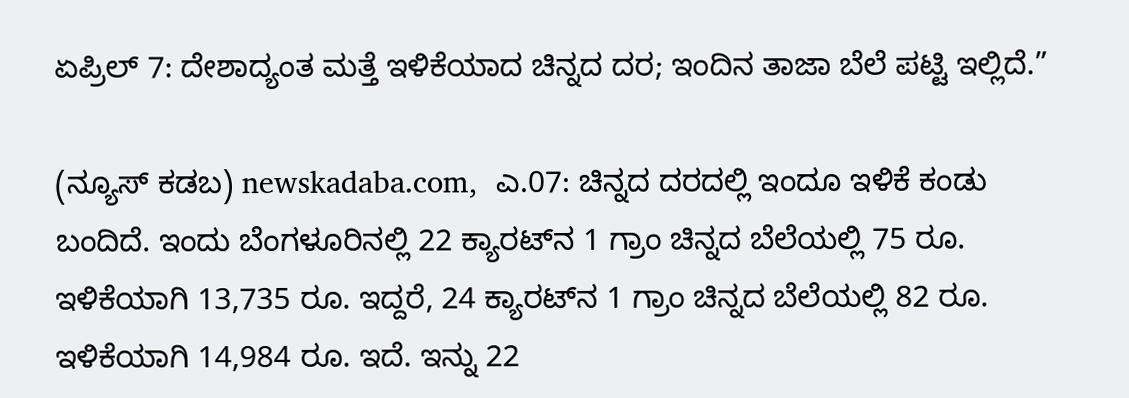ಏಪ್ರಿಲ್ 7: ದೇಶಾದ್ಯಂತ ಮತ್ತೆ ಇಳಿಕೆಯಾದ ಚಿನ್ನದ ದರ; ಇಂದಿನ ತಾಜಾ ಬೆಲೆ ಪಟ್ಟಿ ಇಲ್ಲಿದೆ.”

(ನ್ಯೂಸ್‌ ಕಡಬ) newskadaba.com,  ಎ.07: ಚಿನ್ನದ ದರದಲ್ಲಿ ಇಂದೂ ಇಳಿಕೆ ಕಂಡು ಬಂದಿದೆ. ಇಂದು ಬೆಂಗಳೂರಿನಲ್ಲಿ 22 ಕ್ಯಾರಟ್‌ನ 1 ಗ್ರಾಂ ಚಿನ್ನದ ಬೆಲೆಯಲ್ಲಿ 75 ರೂ. ಇಳಿಕೆಯಾಗಿ 13,735 ರೂ. ಇದ್ದರೆ, 24 ಕ್ಯಾರಟ್‌ನ 1 ಗ್ರಾಂ ಚಿನ್ನದ ಬೆಲೆಯಲ್ಲಿ 82 ರೂ. ಇಳಿಕೆಯಾಗಿ 14,984 ರೂ. ಇದೆ. ಇನ್ನು 22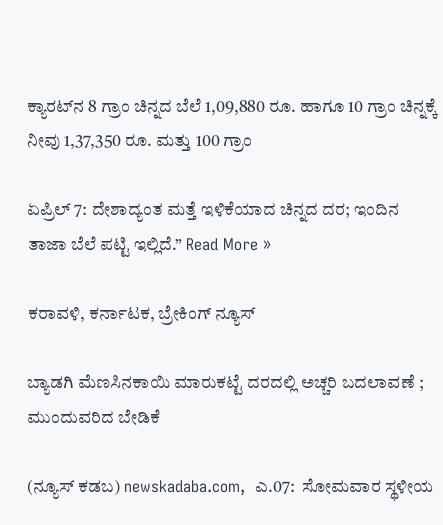ಕ್ಯಾರಟ್‌ನ 8 ಗ್ರಾಂ ಚಿನ್ನದ ಬೆಲೆ 1,09,880 ರೂ. ಹಾಗೂ 10 ಗ್ರಾಂ ಚಿನ್ನಕ್ಕೆ ನೀವು 1,37,350 ರೂ. ಮತ್ತು 100 ಗ್ರಾಂ

ಏಪ್ರಿಲ್ 7: ದೇಶಾದ್ಯಂತ ಮತ್ತೆ ಇಳಿಕೆಯಾದ ಚಿನ್ನದ ದರ; ಇಂದಿನ ತಾಜಾ ಬೆಲೆ ಪಟ್ಟಿ ಇಲ್ಲಿದೆ.” Read More »

ಕರಾವಳಿ, ಕರ್ನಾಟಕ, ಬ್ರೇಕಿಂಗ್ ನ್ಯೂಸ್

ಬ್ಯಾಡಗಿ ಮೆಣಸಿನಕಾಯಿ ಮಾರುಕಟ್ಟೆ ದರದಲ್ಲಿ ಅಚ್ಚರಿ ಬದಲಾವಣೆ ; ಮುಂದುವರಿದ ಬೇಡಿಕೆ

(ನ್ಯೂಸ್‌ ಕಡಬ) newskadaba.com,  ಎ.07:  ಸೋಮವಾರ ಸ್ಥಳೀಯ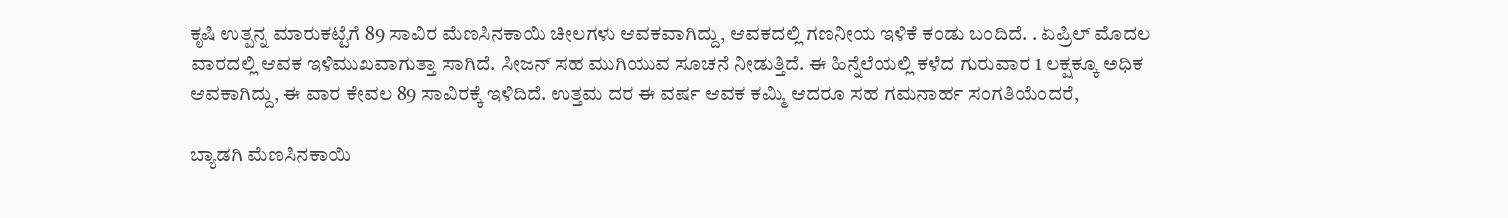ಕೃಷಿ ಉತ್ಪನ್ನ ಮಾರುಕಟ್ಟೆಗೆ 89 ಸಾವಿರ ಮೆಣಸಿನಕಾಯಿ ಚೀಲಗಳು ಆವಕವಾಗಿದ್ದು, ಆವಕದಲ್ಲಿ ಗಣನೀಯ ಇಳಿಕೆ ಕಂಡು ಬಂದಿದೆ. . ಏಪ್ರಿಲ್ ಮೊದಲ ವಾರದಲ್ಲಿ ಆವಕ ಇಳಿಮುಖವಾಗುತ್ತಾ ಸಾಗಿದೆ. ಸೀಜನ್ ಸಹ ಮುಗಿಯುವ ಸೂಚನೆ ನೀಡುತ್ತಿದೆ. ಈ ಹಿನ್ನೆಲೆಯಲ್ಲಿ ಕಳೆದ ಗುರುವಾರ 1 ಲಕ್ಷಕ್ಕೂ ಅಧಿಕ ಆವಕಾಗಿದ್ದು, ಈ ವಾರ ಕೇವಲ 89 ಸಾವಿರಕ್ಕೆ ಇಳಿದಿದೆ. ಉತ್ತಮ ದರ ಈ ವರ್ಷ ಆವಕ ಕಮ್ಮಿ ಆದರೂ ಸಹ ಗಮನಾರ್ಹ ಸಂಗತಿಯೆಂದರೆ,

ಬ್ಯಾಡಗಿ ಮೆಣಸಿನಕಾಯಿ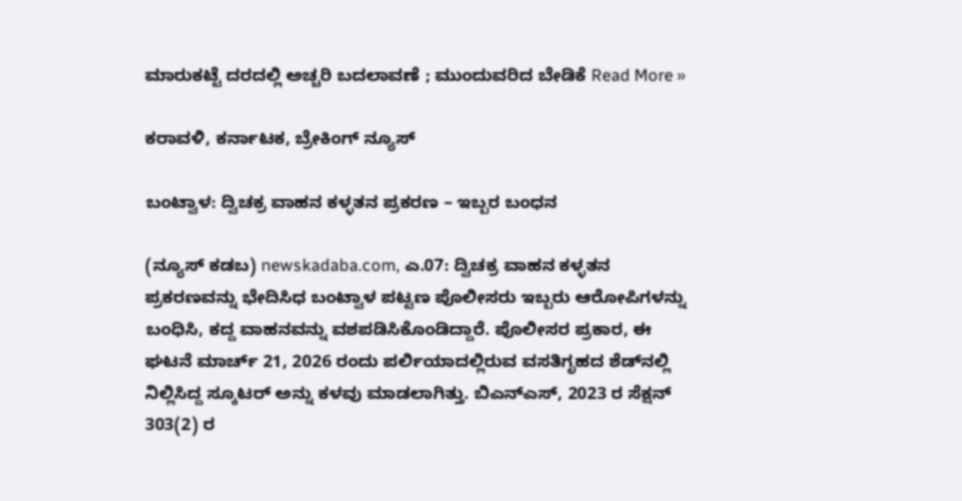ಮಾರುಕಟ್ಟೆ ದರದಲ್ಲಿ ಅಚ್ಚರಿ ಬದಲಾವಣೆ ; ಮುಂದುವರಿದ ಬೇಡಿಕೆ Read More »

ಕರಾವಳಿ, ಕರ್ನಾಟಕ, ಬ್ರೇಕಿಂಗ್ ನ್ಯೂಸ್

ಬಂಟ್ವಾಳ: ದ್ವಿಚಕ್ರ ವಾಹನ ಕಳ್ಳತನ ಪ್ರಕರಣ – ಇಬ್ಬರ ಬಂಧನ

(ನ್ಯೂಸ್ ಕಡಬ) newskadaba.com, ಎ.07: ದ್ವಿಚಕ್ರ ವಾಹನ ಕಳ್ಳತನ ಪ್ರಕರಣವನ್ನು ಭೇದಿಸಿಧ ಬಂಟ್ವಾಳ ಪಟ್ಟಣ ಪೊಲೀಸರು ಇಬ್ಬರು ಆರೋಪಿಗಳನ್ನು ಬಂಧಿಸಿ, ಕದ್ದ ವಾಹನವನ್ನು ವಶಪಡಿಸಿಕೊಂಡಿದ್ದಾರೆ. ಪೊಲೀಸರ ಪ್ರಕಾರ, ಈ ಘಟನೆ ಮಾರ್ಚ್ 21, 2026 ರಂದು ಪರ್ಲಿಯಾದಲ್ಲಿರುವ ವಸತಿಗೃಹದ ಶೆಡ್‌ನಲ್ಲಿ ನಿಲ್ಲಿಸಿದ್ದ ಸ್ಕೂಟರ್ ಅನ್ನು ಕಳವು ಮಾಡಲಾಗಿತ್ತು. ಬಿಎನ್ಎಸ್, 2023 ರ ಸೆಕ್ಷನ್ 303(2) ರ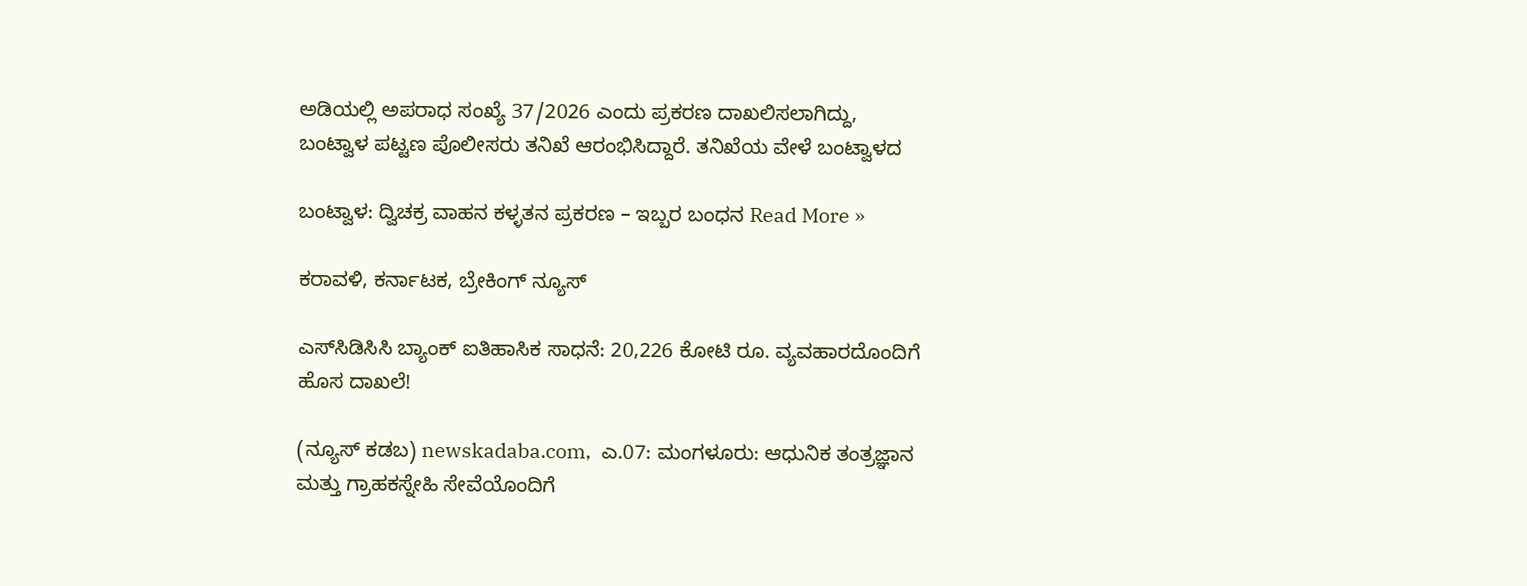ಅಡಿಯಲ್ಲಿ ಅಪರಾಧ ಸಂಖ್ಯೆ 37/2026 ಎಂದು ಪ್ರಕರಣ ದಾಖಲಿಸಲಾಗಿದ್ದು, ಬಂಟ್ವಾಳ ಪಟ್ಟಣ ಪೊಲೀಸರು ತನಿಖೆ ಆರಂಭಿಸಿದ್ದಾರೆ. ತನಿಖೆಯ ವೇಳೆ ಬಂಟ್ವಾಳದ

ಬಂಟ್ವಾಳ: ದ್ವಿಚಕ್ರ ವಾಹನ ಕಳ್ಳತನ ಪ್ರಕರಣ – ಇಬ್ಬರ ಬಂಧನ Read More »

ಕರಾವಳಿ, ಕರ್ನಾಟಕ, ಬ್ರೇಕಿಂಗ್ ನ್ಯೂಸ್

ಎಸ್‌ಸಿಡಿಸಿಸಿ ಬ್ಯಾಂಕ್ ಐತಿಹಾಸಿಕ ಸಾಧನೆ: 20,226 ಕೋಟಿ ರೂ. ವ್ಯವಹಾರದೊಂದಿಗೆ ಹೊಸ ದಾಖಲೆ!

(ನ್ಯೂಸ್‌ ಕಡಬ) newskadaba.com,  ಎ.07: ಮಂಗಳೂರು: ಆಧುನಿಕ ತಂತ್ರಜ್ಞಾನ ಮತ್ತು ಗ್ರಾಹಕಸ್ನೇಹಿ ಸೇವೆಯೊಂದಿಗೆ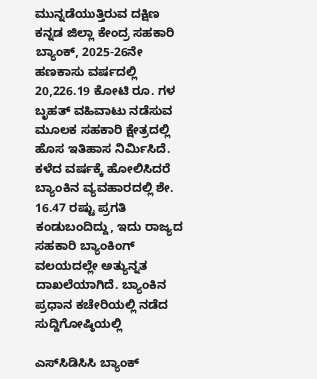ಮುನ್ನಡೆಯುತ್ತಿರುವ ದಕ್ಷಿಣ ಕನ್ನಡ ಜಿಲ್ಲಾ ಕೇಂದ್ರ ಸಹಕಾರಿ ಬ್ಯಾಂಕ್, 2025-26ನೇ ಹಣಕಾಸು ವರ್ಷದಲ್ಲಿ 20,226.19 ಕೋಟಿ ರೂ. ಗಳ ಬೃಹತ್ ವಹಿವಾಟು ನಡೆಸುವ ಮೂಲಕ ಸಹಕಾರಿ ಕ್ಷೇತ್ರದಲ್ಲಿ ಹೊಸ ಇತಿಹಾಸ ನಿರ್ಮಿಸಿದೆ. ಕಳೆದ ವರ್ಷಕ್ಕೆ ಹೋಲಿಸಿದರೆ ಬ್ಯಾಂಕಿನ ವ್ಯವಹಾರದಲ್ಲಿ ಶೇ. 16.47 ರಷ್ಟು ಪ್ರಗತಿ ಕಂಡುಬಂದಿದ್ದು, ಇದು ರಾಜ್ಯದ ಸಹಕಾರಿ ಬ್ಯಾಂಕಿಂಗ್ ವಲಯದಲ್ಲೇ ಅತ್ಯುನ್ನತ ದಾಖಲೆಯಾಗಿದೆ. ಬ್ಯಾಂಕಿನ ಪ್ರಧಾನ ಕಚೇರಿಯಲ್ಲಿ ನಡೆದ ಸುದ್ದಿಗೋಷ್ಠಿಯಲ್ಲಿ

ಎಸ್‌ಸಿಡಿಸಿಸಿ ಬ್ಯಾಂಕ್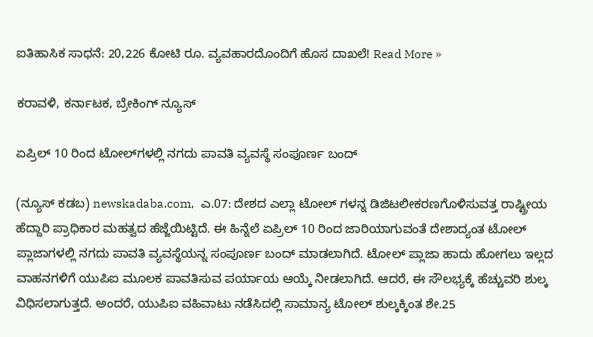ಐತಿಹಾಸಿಕ ಸಾಧನೆ: 20,226 ಕೋಟಿ ರೂ. ವ್ಯವಹಾರದೊಂದಿಗೆ ಹೊಸ ದಾಖಲೆ! Read More »

ಕರಾವಳಿ, ಕರ್ನಾಟಕ, ಬ್ರೇಕಿಂಗ್ ನ್ಯೂಸ್

ಏಪ್ರಿಲ್ 10 ರಿಂದ ಟೋಲ್‌ಗಳಲ್ಲಿ ನಗದು ಪಾವತಿ ವ್ಯವಸ್ಥೆ ಸಂಪೂರ್ಣ ಬಂದ್

(ನ್ಯೂಸ್‌ ಕಡಬ) newskadaba.com,  ಎ.07: ದೇಶದ ಎಲ್ಲಾ ಟೋಲ್ ಗಳನ್ನ ಡಿಜಿಟಲೀಕರಣಗೊಳಿಸುವತ್ತ ರಾಷ್ಟ್ರೀಯ ಹೆದ್ದಾರಿ ಪ್ರಾಧಿಕಾರ ಮಹತ್ವದ ಹೆಜ್ಜೆಯಿಟ್ಟಿದೆ. ಈ ಹಿನ್ನೆಲೆ ಏಪ್ರಿಲ್ 10 ರಿಂದ ಜಾರಿಯಾಗುವಂತೆ ದೇಶಾದ್ಯಂತ ಟೋಲ್ ಪ್ಲಾಜಾಗಳಲ್ಲಿ ನಗದು ಪಾವತಿ ವ್ಯವಸ್ಥೆಯನ್ನ ಸಂಪೂರ್ಣ ಬಂದ್ ಮಾಡಲಾಗಿದೆ. ಟೋಲ್ ಪ್ಲಾಜಾ ಹಾದು ಹೋಗಲು ಇಲ್ಲದ ವಾಹನಗಳಿಗೆ ಯುಪಿಐ ಮೂಲಕ ಪಾವತಿಸುವ ಪರ್ಯಾಯ ಆಯ್ಕೆ ನೀಡಲಾಗಿದೆ. ಆದರೆ, ಈ ಸೌಲಭ್ಯಕ್ಕೆ ಹೆಚ್ಚುವರಿ ಶುಲ್ಕ ವಿಧಿಸಲಾಗುತ್ತದೆ. ಅಂದರೆ, ಯುಪಿಐ ವಹಿವಾಟು ನಡೆಸಿದಲ್ಲಿ ಸಾಮಾನ್ಯ ಟೋಲ್ ಶುಲ್ಕಕ್ಕಿಂತ ಶೇ.25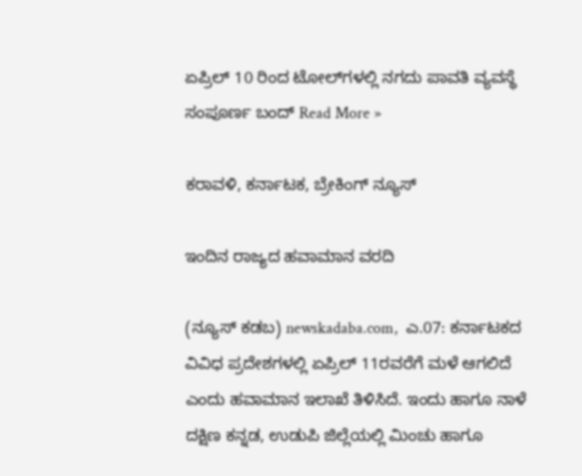ಏಪ್ರಿಲ್ 10 ರಿಂದ ಟೋಲ್‌ಗಳಲ್ಲಿ ನಗದು ಪಾವತಿ ವ್ಯವಸ್ಥೆ ಸಂಪೂರ್ಣ ಬಂದ್ Read More »

ಕರಾವಳಿ, ಕರ್ನಾಟಕ, ಬ್ರೇಕಿಂಗ್ ನ್ಯೂಸ್

ಇಂದಿನ ರಾಜ್ಯದ ಹವಾಮಾನ ವರದಿ

(ನ್ಯೂಸ್‌ ಕಡಬ) newskadaba.com,  ಎ.07: ಕರ್ನಾಟಕದ ವಿವಿಧ ಪ್ರದೇಶಗಳಲ್ಲಿ ಏಪ್ರಿಲ್ 11ರವರೆಗೆ ಮಳೆ ಆಗಲಿದೆ ಎಂದು ಹವಾಮಾನ ಇಲಾಖೆ ತಿಳಿಸಿದೆ. ಇಂದು ಹಾಗೂ ನಾಳೆ ದಕ್ಷಿಣ ಕನ್ನಡ, ಉಡುಪಿ ಜಿಲ್ಲೆಯಲ್ಲಿ ಮಿಂಚು ಹಾಗೂ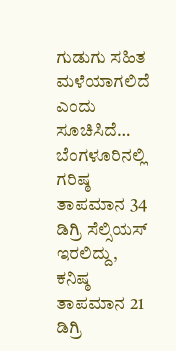ಗುಡುಗು ಸಹಿತ ಮಳೆಯಾಗಲಿದೆ ಎಂದು ಸೂಚಿಸಿದೆ… ಬೆಂಗಳೂರಿನಲ್ಲಿ ಗರಿಷ್ಠ ತಾಪಮಾನ 34 ಡಿಗ್ರಿ ಸೆಲ್ಸಿಯಸ್ ಇರಲಿದ್ದು, ಕನಿಷ್ಠ ತಾಪಮಾನ 21 ಡಿಗ್ರಿ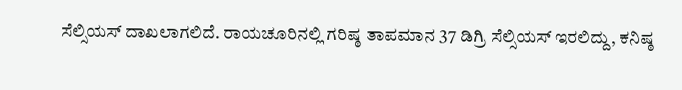ಸೆಲ್ಸಿಯಸ್ ದಾಖಲಾಗಲಿದೆ. ರಾಯಚೂರಿನಲ್ಲಿ ಗರಿಷ್ಠ ತಾಪಮಾನ 37 ಡಿಗ್ರಿ ಸೆಲ್ಸಿಯಸ್ ಇರಲಿದ್ದು, ಕನಿಷ್ಠ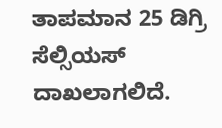ತಾಪಮಾನ 25 ಡಿಗ್ರಿ ಸೆಲ್ಸಿಯಸ್ ದಾಖಲಾಗಲಿದೆ.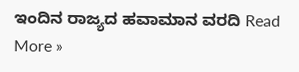ಇಂದಿನ ರಾಜ್ಯದ ಹವಾಮಾನ ವರದಿ Read More »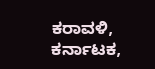ಕರಾವಳಿ, ಕರ್ನಾಟಕ,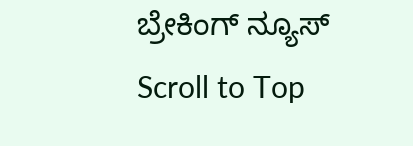ಬ್ರೇಕಿಂಗ್ ನ್ಯೂಸ್
Scroll to Top